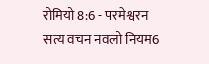रोमियो 8:6 - परमेश्वरन सत्य वचन नवलो नियम6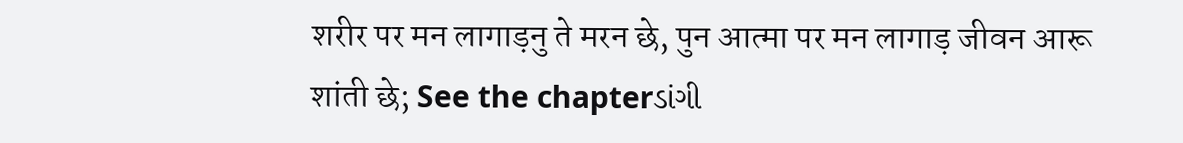शरीर पर मन लागाड़नु ते मरन छे, पुन आत्मा पर मन लागाड़ जीवन आरू शांती छे; See the chapterડાંગી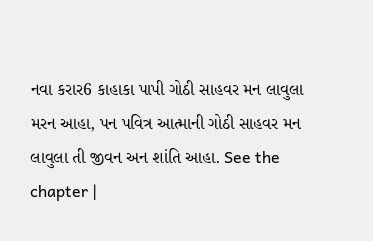નવા કરાર6 કાહાકા પાપી ગોઠી સાહવર મન લાવુલા મરન આહા, પન પવિત્ર આત્માની ગોઠી સાહવર મન લાવુલા તી જીવન અન શાંતિ આહા. See the chapter |